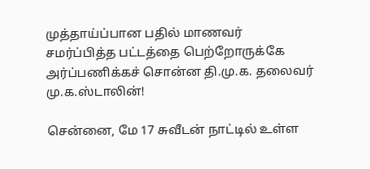முத்தாய்ப்பான பதில் மாணவர் சமர்ப்பித்த பட்டத்தை பெற்றோருக்கே அர்ப்பணிக்கச் சொன்ன தி.மு.க. தலைவர் மு.க.ஸ்டாலின்!

சென்னை, மே 17 சுவீடன் நாட்டில் உள்ள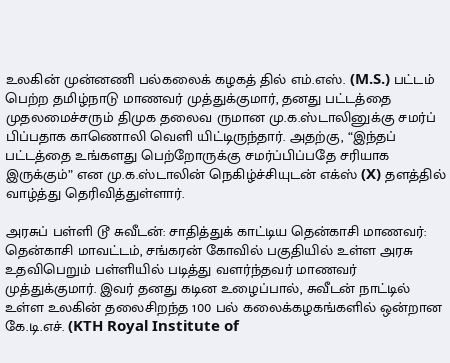உலகின் முன்னணி பல்கலைக் கழகத் தில் எம்.எஸ். (M.S.) பட்டம் பெற்ற தமிழ்நாடு மாணவர் முத்துக்குமார், தனது பட்டத்தை முதலமைச்சரும் திமுக தலைவ ருமான மு.க.ஸ்டாலினுக்கு சமர்ப் பிப்பதாக காணொலி வெளி யிட்டிருந்தார். அதற்கு, “இந்தப் பட்டத்தை உங்களது பெற்றோருக்கு சமர்ப்பிப்பதே சரியாக இருக்கும்” என மு.க.ஸ்டாலின் நெகிழ்ச்சியுடன் எக்ஸ் (X) தளத்தில் வாழ்த்து தெரிவித்துள்ளார்.

அரசுப் பள்ளி டூ சுவீடன்: சாதித்துக் காட்டிய தென்காசி மாணவர்: தென்காசி மாவட்டம், சங்கரன் கோவில் பகுதியில் உள்ள அரசு உதவிபெறும் பள்ளியில் படித்து வளர்ந்தவர் மாணவர் முத்துக்குமார். இவர் தனது கடின உழைப்பால், சுவீடன் நாட்டில் உள்ள உலகின் தலைசிறந்த 100 பல் கலைக்கழகங்களில் ஒன்றான கே.டி.எச். (KTH Royal Institute of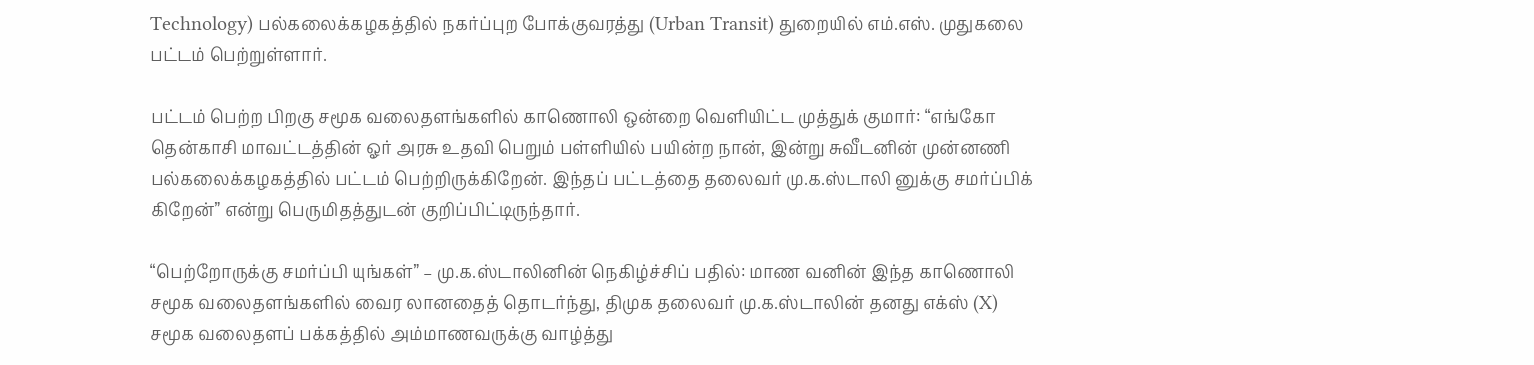Technology) பல்கலைக்கழகத்தில் நகர்ப்புற போக்குவரத்து (Urban Transit) துறையில் எம்.எஸ். முதுகலை பட்டம் பெற்றுள்ளார்.

பட்டம் பெற்ற பிறகு சமூக வலைதளங்களில் காணொலி ஒன்றை வெளியிட்ட முத்துக் குமார்: “எங்கோ தென்காசி மாவட்டத்தின் ஓர் அரசு உதவி பெறும் பள்ளியில் பயின்ற நான், இன்று சுவீடனின் முன்னணி பல்கலைக்கழகத்தில் பட்டம் பெற்றிருக்கிறேன். இந்தப் பட்டத்தை தலைவர் மு.க.ஸ்டாலி னுக்கு சமர்ப்பிக் கிறேன்” என்று பெருமிதத்துடன் குறிப்பிட்டிருந்தார்.

“பெற்றோருக்கு சமர்ப்பி யுங்கள்” – மு.க.ஸ்டாலினின் நெகிழ்ச்சிப் பதில்: மாண வனின் இந்த காணொலி சமூக வலைதளங்களில் வைர லானதைத் தொடர்ந்து, திமுக தலைவர் மு.க.ஸ்டாலின் தனது எக்ஸ் (X) சமூக வலைதளப் பக்கத்தில் அம்மாணவருக்கு வாழ்த்து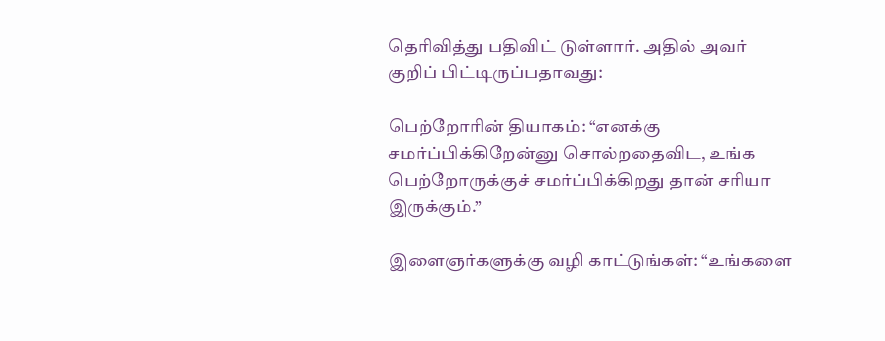தெரிவித்து பதிவிட் டுள்ளார். அதில் அவர் குறிப் பிட்டிருப்பதாவது:

பெற்றோரின் தியாகம்: “எனக்கு சமர்ப்பிக்கிறேன்னு சொல்றதைவிட, உங்க பெற்றோருக்குச் சமர்ப்பிக்கிறது தான் சரியா இருக்கும்.”

இளைஞர்களுக்கு வழி காட்டுங்கள்: “உங்களை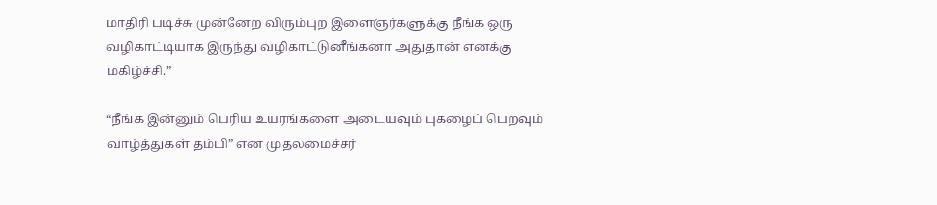மாதிரி படிச்சு முன்னேற விரும்புற இளைஞர்களுக்கு நீங்க ஒரு வழிகாட்டியாக இருந்து வழிகாட்டுனீங்கனா அதுதான் எனக்கு மகிழ்ச்சி.”

“நீங்க இன்னும் பெரிய உயரங்களை அடையவும் புகழைப் பெறவும் வாழ்த்துகள் தம்பி” என முதலமைச்சர்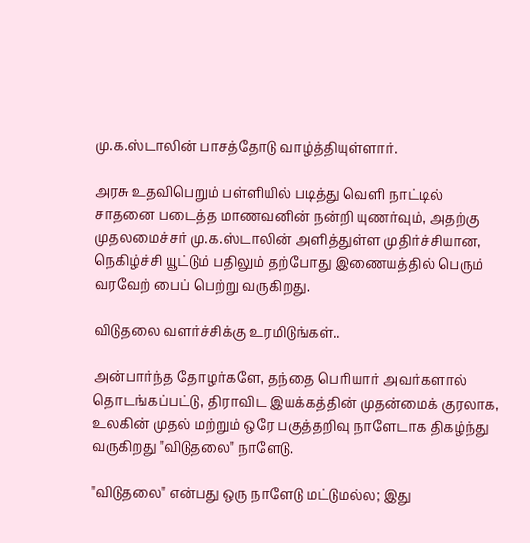மு.க.ஸ்டாலின் பாசத்தோடு வாழ்த்தியுள்ளார்.

அரசு உதவிபெறும் பள்ளியில் படித்து வெளி நாட்டில் சாதனை படைத்த மாணவனின் நன்றி யுணர்வும், அதற்கு முதலமைச்சர் மு.க.ஸ்டாலின் அளித்துள்ள முதிர்ச்சியான, நெகிழ்ச்சி யூட்டும் பதிலும் தற்போது இணையத்தில் பெரும் வரவேற் பைப் பெற்று வருகிறது.

விடுதலை வளர்ச்சிக்கு உரமிடுங்கள்..

அன்பார்ந்த தோழர்களே, தந்தை பெரியார் அவர்களால் தொடங்கப்பட்டு, திராவிட இயக்கத்தின் முதன்மைக் குரலாக, உலகின் முதல் மற்றும் ஒரே பகுத்தறிவு நாளேடாக திகழ்ந்து வருகிறது "விடுதலை" நாளேடு.

"விடுதலை" என்பது ஒரு நாளேடு மட்டுமல்ல; இது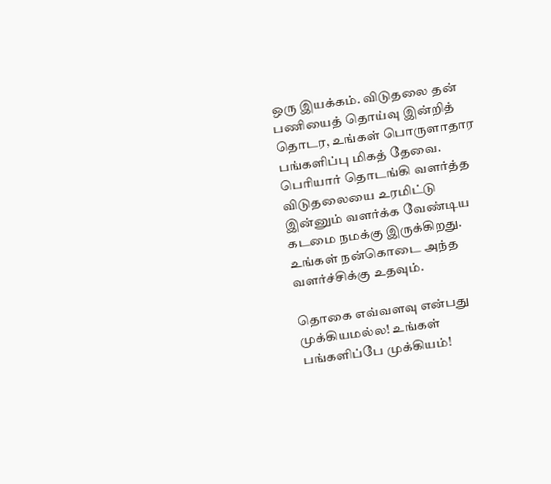ஒரு இயக்கம். விடுதலை தன் பணியைத் தொய்வு இன்றித் தொடர, உங்கள் பொருளாதார பங்களிப்பு மிகத் தேவை. பெரியார் தொடங்கி வளர்த்த விடுதலையை உரமிட்டு இன்னும் வளர்க்க வேண்டிய கடமை நமக்கு இருக்கிறது. உங்கள் நன்கொடை அந்த வளர்ச்சிக்கு உதவும்.

தொகை எவ்வளவு என்பது முக்கியமல்ல! உங்கள் பங்களிப்பே முக்கியம்!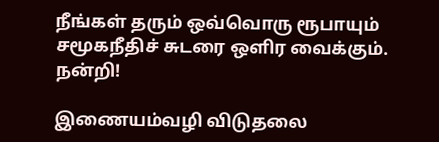நீங்கள் தரும் ஒவ்வொரு ரூபாயும் சமூகநீதிச் சுடரை ஒளிர வைக்கும். நன்றி!

இணையம்வழி விடுதலை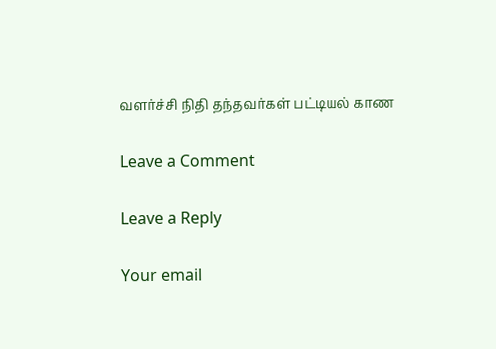வளர்ச்சி நிதி தந்தவர்கள் பட்டியல் காண

Leave a Comment

Leave a Reply

Your email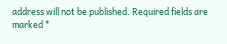address will not be published. Required fields are marked *